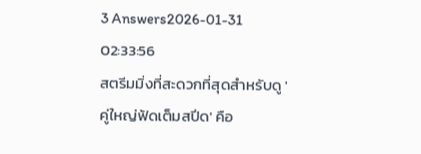3 Answers2026-01-31 02:33:56
สตรีมมิ่งที่สะดวกที่สุดสำหรับดู 'คู่ใหญ่ฟัดเต็มสปีด' คือ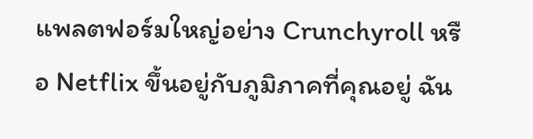แพลตฟอร์มใหญ่อย่าง Crunchyroll หรือ Netflix ขึ้นอยู่กับภูมิภาคที่คุณอยู่ ฉัน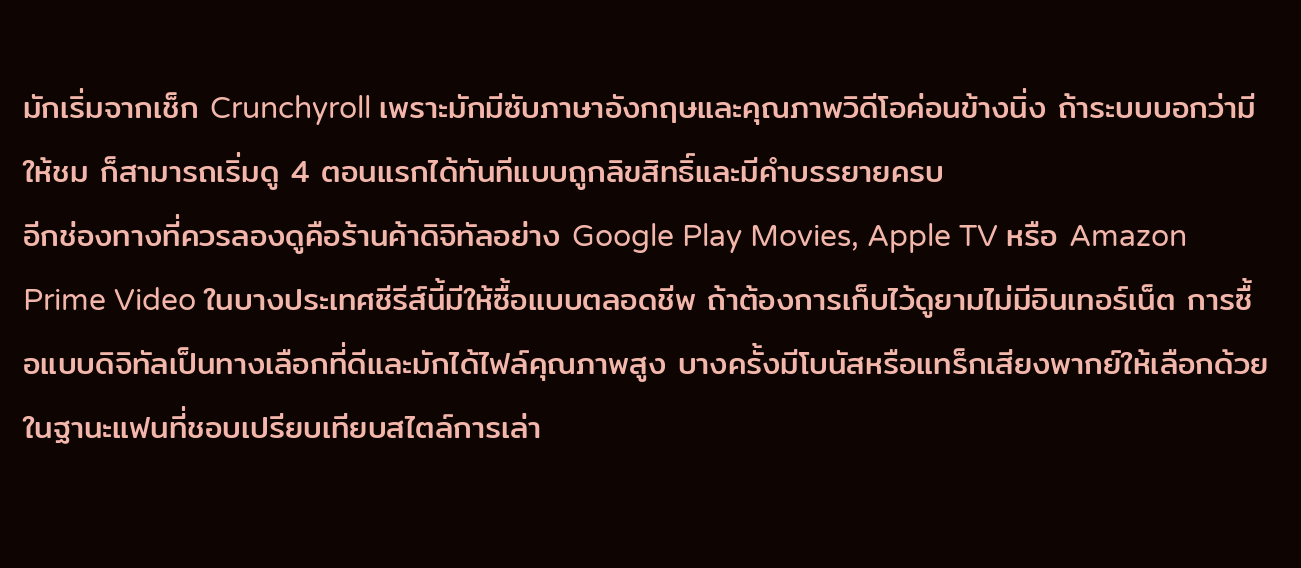มักเริ่มจากเช็ก Crunchyroll เพราะมักมีซับภาษาอังกฤษและคุณภาพวิดีโอค่อนข้างนิ่ง ถ้าระบบบอกว่ามีให้ชม ก็สามารถเริ่มดู 4 ตอนแรกได้ทันทีแบบถูกลิขสิทธิ์และมีคำบรรยายครบ
อีกช่องทางที่ควรลองดูคือร้านค้าดิจิทัลอย่าง Google Play Movies, Apple TV หรือ Amazon Prime Video ในบางประเทศซีรีส์นี้มีให้ซื้อแบบตลอดชีพ ถ้าต้องการเก็บไว้ดูยามไม่มีอินเทอร์เน็ต การซื้อแบบดิจิทัลเป็นทางเลือกที่ดีและมักได้ไฟล์คุณภาพสูง บางครั้งมีโบนัสหรือแทร็กเสียงพากย์ให้เลือกด้วย
ในฐานะแฟนที่ชอบเปรียบเทียบสไตล์การเล่า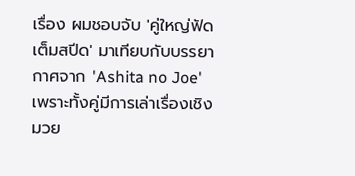เรื่อง ผมชอบจับ 'คู่ใหญ่ฟัดเต็มสปีด' มาเทียบกับบรรยากาศจาก 'Ashita no Joe' เพราะทั้งคู่มีการเล่าเรื่องเชิงมวย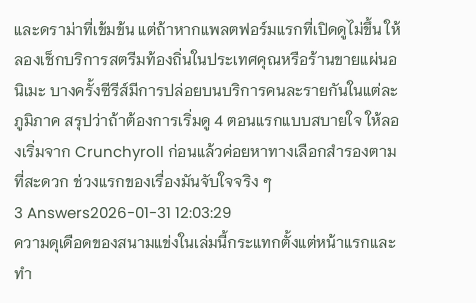และดราม่าที่เข้มข้น แต่ถ้าหากแพลตฟอร์มแรกที่เปิดดูไม่ขึ้น ให้ลองเช็กบริการสตรีมท้องถิ่นในประเทศคุณหรือร้านขายแผ่นอนิเมะ บางครั้งซีรีส์มีการปล่อยบนบริการคนละรายกันในแต่ละภูมิภาค สรุปว่าถ้าต้องการเริ่มดู 4 ตอนแรกแบบสบายใจ ให้ลองเริ่มจาก Crunchyroll ก่อนแล้วค่อยหาทางเลือกสำรองตามที่สะดวก ช่วงแรกของเรื่องมันจับใจจริง ๆ
3 Answers2026-01-31 12:03:29
ความดุเดือดของสนามแข่งในเล่มนี้กระแทกตั้งแต่หน้าแรกและทำ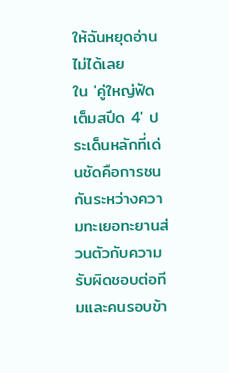ให้ฉันหยุดอ่านไม่ได้เลย
ใน 'คู่ใหญ่ฟัดเต็มสปีด 4' ประเด็นหลักที่เด่นชัดคือการชนกันระหว่างความทะเยอทะยานส่วนตัวกับความรับผิดชอบต่อทีมและคนรอบข้า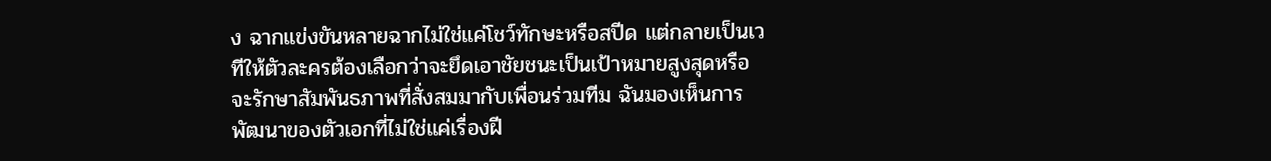ง ฉากแข่งขันหลายฉากไม่ใช่แค่โชว์ทักษะหรือสปีด แต่กลายเป็นเวทีให้ตัวละครต้องเลือกว่าจะยึดเอาชัยชนะเป็นเป้าหมายสูงสุดหรือจะรักษาสัมพันธภาพที่สั่งสมมากับเพื่อนร่วมทีม ฉันมองเห็นการพัฒนาของตัวเอกที่ไม่ใช่แค่เรื่องฝี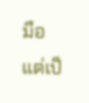มือ แต่เป็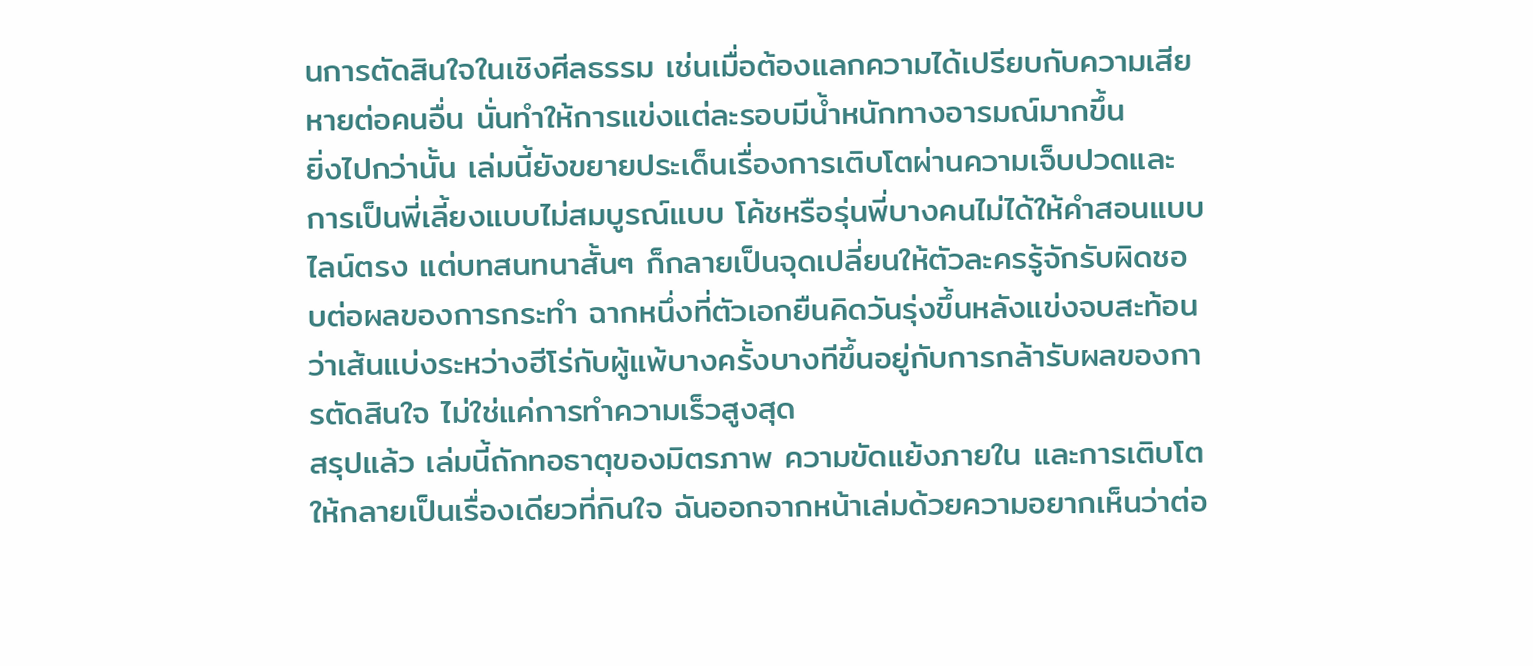นการตัดสินใจในเชิงศีลธรรม เช่นเมื่อต้องแลกความได้เปรียบกับความเสียหายต่อคนอื่น นั่นทำให้การแข่งแต่ละรอบมีน้ำหนักทางอารมณ์มากขึ้น
ยิ่งไปกว่านั้น เล่มนี้ยังขยายประเด็นเรื่องการเติบโตผ่านความเจ็บปวดและการเป็นพี่เลี้ยงแบบไม่สมบูรณ์แบบ โค้ชหรือรุ่นพี่บางคนไม่ได้ให้คำสอนแบบไลน์ตรง แต่บทสนทนาสั้นๆ ก็กลายเป็นจุดเปลี่ยนให้ตัวละครรู้จักรับผิดชอบต่อผลของการกระทำ ฉากหนึ่งที่ตัวเอกยืนคิดวันรุ่งขึ้นหลังแข่งจบสะท้อนว่าเส้นแบ่งระหว่างฮีโร่กับผู้แพ้บางครั้งบางทีขึ้นอยู่กับการกล้ารับผลของการตัดสินใจ ไม่ใช่แค่การทำความเร็วสูงสุด
สรุปแล้ว เล่มนี้ถักทอธาตุของมิตรภาพ ความขัดแย้งภายใน และการเติบโตให้กลายเป็นเรื่องเดียวที่กินใจ ฉันออกจากหน้าเล่มด้วยความอยากเห็นว่าต่อ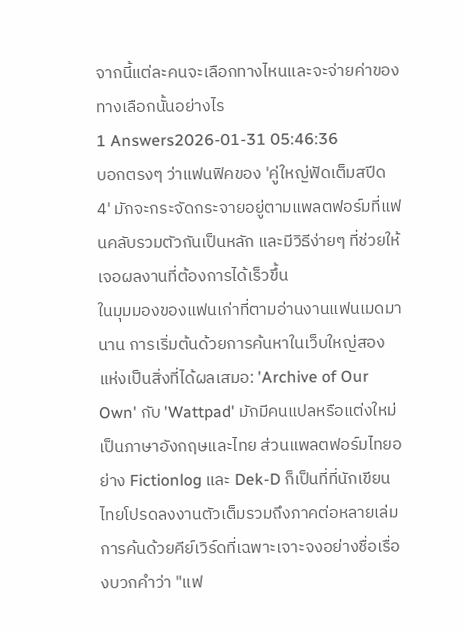จากนี้แต่ละคนจะเลือกทางไหนและจะจ่ายค่าของทางเลือกนั้นอย่างไร
1 Answers2026-01-31 05:46:36
บอกตรงๆ ว่าแฟนฟิคของ 'คู่ใหญ่ฟัดเต็มสปีด 4' มักจะกระจัดกระจายอยู่ตามแพลตฟอร์มที่แฟนคลับรวมตัวกันเป็นหลัก และมีวิธีง่ายๆ ที่ช่วยให้เจอผลงานที่ต้องการได้เร็วขึ้น
ในมุมมองของแฟนเก่าที่ตามอ่านงานแฟนเมดมานาน การเริ่มต้นด้วยการค้นหาในเว็บใหญ่สองแห่งเป็นสิ่งที่ได้ผลเสมอ: 'Archive of Our Own' กับ 'Wattpad' มักมีคนแปลหรือแต่งใหม่เป็นภาษาอังกฤษและไทย ส่วนแพลตฟอร์มไทยอย่าง Fictionlog และ Dek-D ก็เป็นที่ที่นักเขียนไทยโปรดลงงานตัวเต็มรวมถึงภาคต่อหลายเล่ม การค้นด้วยคีย์เวิร์ดที่เฉพาะเจาะจงอย่างชื่อเรื่องบวกคำว่า "แฟ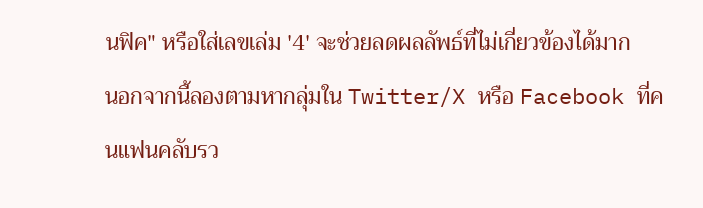นฟิค" หรือใส่เลขเล่ม '4' จะช่วยลดผลลัพธ์ที่ไม่เกี่ยวข้องได้มาก
นอกจากนี้ลองตามหากลุ่มใน Twitter/X หรือ Facebook ที่คนแฟนคลับรว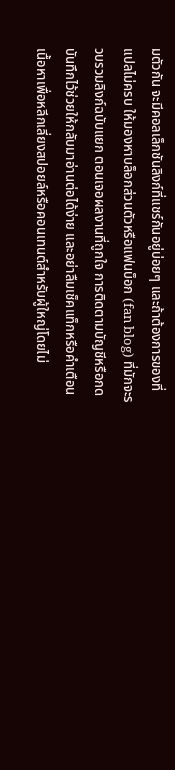มตัวกัน จะมีคอลเล็กชันลิงก์ที่แชร์กันอยู่บ่อยๆ และถ้าต้องการของที่แปลไม่ครบ ให้มองหาบล็อกส่วนตัวหรือแฟนบ็อก (fan blog) ที่มักจะรวบรวมลิงก์ฉบับแยก ตอนเจอผลงานที่ถูกใจ การติดตามบัญชีหรือกดบันทึกไว้ช่วยให้กลับมาอ่านต่อได้ง่าย และอย่าลืมเช็คแท็กหรือคำเตือนเนื้อหาเพื่อหลีกเลี่ยงสปอยล์หรือคอนเทนต์สำหรับผู้ใหญ่โดยไม่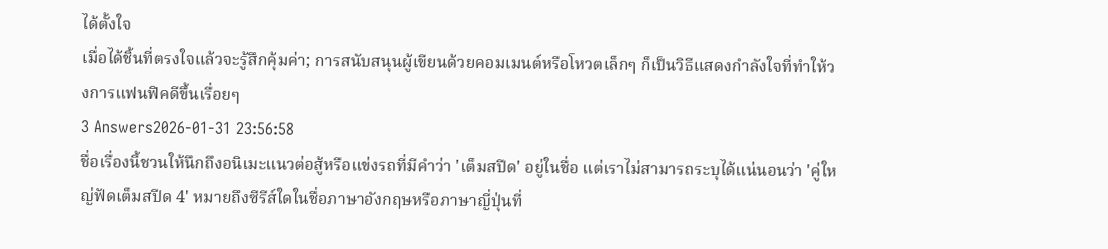ได้ตั้งใจ
เมื่อได้ชิ้นที่ตรงใจแล้วจะรู้สึกคุ้มค่า; การสนับสนุนผู้เขียนด้วยคอมเมนต์หรือโหวตเล็กๆ ก็เป็นวิธีแสดงกำลังใจที่ทำให้วงการแฟนฟิคดีขึ้นเรื่อยๆ
3 Answers2026-01-31 23:56:58
ชื่อเรื่องนี้ชวนให้นึกถึงอนิเมะแนวต่อสู้หรือแข่งรถที่มีคำว่า 'เต็มสปีด' อยู่ในชื่อ แต่เราไม่สามารถระบุได้แน่นอนว่า 'คู่ใหญ่ฟัดเต็มสปีด 4' หมายถึงซีรีส์ใดในชื่อภาษาอังกฤษหรือภาษาญี่ปุ่นที่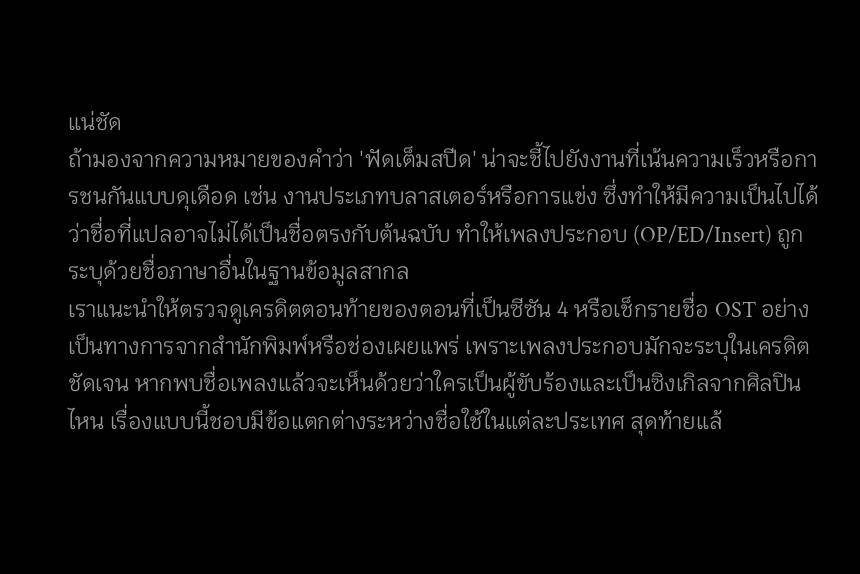แน่ชัด
ถ้ามองจากความหมายของคำว่า 'ฟัดเต็มสปีด' น่าจะชี้ไปยังงานที่เน้นความเร็วหรือการชนกันแบบดุเดือด เช่น งานประเภทบลาสเตอร์หรือการแข่ง ซึ่งทำให้มีความเป็นไปได้ว่าชื่อที่แปลอาจไม่ได้เป็นชื่อตรงกับต้นฉบับ ทำให้เพลงประกอบ (OP/ED/Insert) ถูกระบุด้วยชื่อภาษาอื่นในฐานข้อมูลสากล
เราแนะนำให้ตรวจดูเครดิตตอนท้ายของตอนที่เป็นซีซัน 4 หรือเช็กรายชื่อ OST อย่างเป็นทางการจากสำนักพิมพ์หรือช่องเผยแพร่ เพราะเพลงประกอบมักจะระบุในเครดิตชัดเจน หากพบชื่อเพลงแล้วจะเห็นด้วยว่าใครเป็นผู้ขับร้องและเป็นซิงเกิลจากศิลปินไหน เรื่องแบบนี้ชอบมีข้อแตกต่างระหว่างชื่อใช้ในแต่ละประเทศ สุดท้ายแล้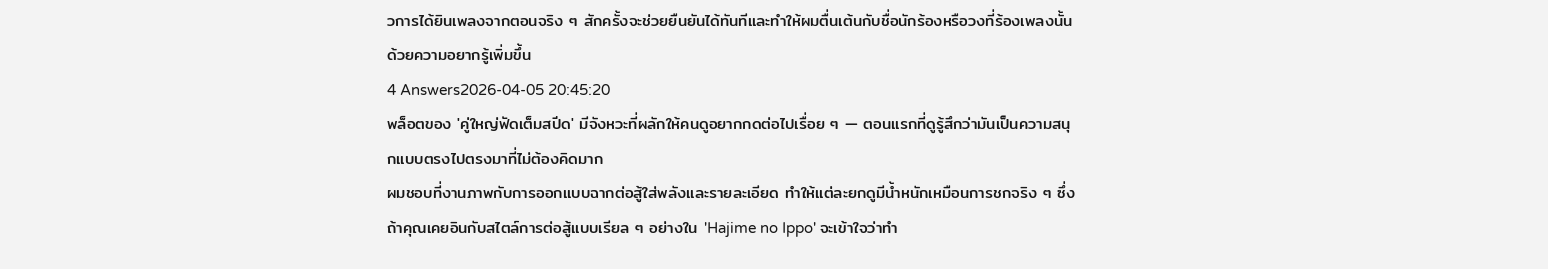วการได้ยินเพลงจากตอนจริง ๆ สักครั้งจะช่วยยืนยันได้ทันทีและทำให้ผมตื่นเต้นกับชื่อนักร้องหรือวงที่ร้องเพลงนั้นด้วยความอยากรู้เพิ่มขึ้น
4 Answers2026-04-05 20:45:20
พล็อตของ 'คู่ใหญ่ฟัดเต็มสปีด' มีจังหวะที่ผลักให้คนดูอยากกดต่อไปเรื่อย ๆ — ตอนแรกที่ดูรู้สึกว่ามันเป็นความสนุกแบบตรงไปตรงมาที่ไม่ต้องคิดมาก
ผมชอบที่งานภาพกับการออกแบบฉากต่อสู้ใส่พลังและรายละเอียด ทำให้แต่ละยกดูมีน้ำหนักเหมือนการชกจริง ๆ ซึ่งถ้าคุณเคยอินกับสไตล์การต่อสู้แบบเรียล ๆ อย่างใน 'Hajime no Ippo' จะเข้าใจว่าทำ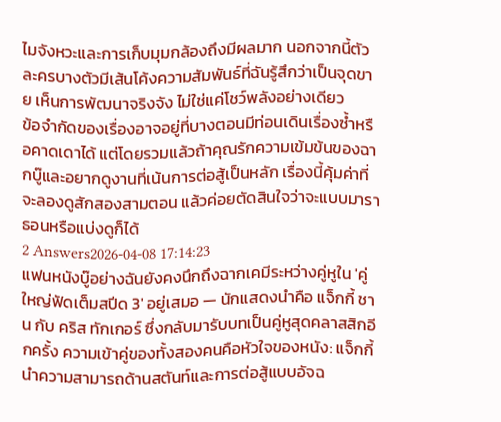ไมจังหวะและการเก็บมุมกล้องถึงมีผลมาก นอกจากนี้ตัวละครบางตัวมีเส้นโค้งความสัมพันธ์ที่ฉันรู้สึกว่าเป็นจุดขาย เห็นการพัฒนาจริงจัง ไม่ใช่แค่โชว์พลังอย่างเดียว
ข้อจำกัดของเรื่องอาจอยู่ที่บางตอนมีท่อนเดินเรื่องซ้ำหรือคาดเดาได้ แต่โดยรวมแล้วถ้าคุณรักความเข้มข้นของฉากบู๊และอยากดูงานที่เน้นการต่อสู้เป็นหลัก เรื่องนี้คุ้มค่าที่จะลองดูสักสองสามตอน แล้วค่อยตัดสินใจว่าจะแบบมาราธอนหรือแบ่งดูก็ได้
2 Answers2026-04-08 17:14:23
แฟนหนังบู๊อย่างฉันยังคงนึกถึงฉากเคมีระหว่างคู่หูใน 'คู่ใหญ่ฟัดเต็มสปีด 3' อยู่เสมอ — นักแสดงนำคือ แจ็กกี้ ชาน กับ คริส ทักเกอร์ ซึ่งกลับมารับบทเป็นคู่หูสุดคลาสสิกอีกครั้ง ความเข้าคู่ของทั้งสองคนคือหัวใจของหนัง: แจ็กกี้นำความสามารถด้านสตันท์และการต่อสู้แบบอัจฉ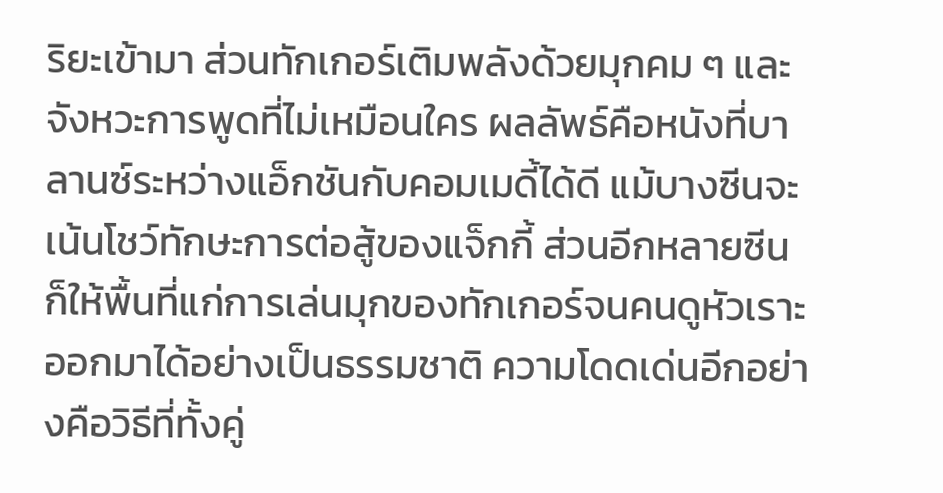ริยะเข้ามา ส่วนทักเกอร์เติมพลังด้วยมุกคม ๆ และจังหวะการพูดที่ไม่เหมือนใคร ผลลัพธ์คือหนังที่บาลานซ์ระหว่างแอ็กชันกับคอมเมดี้ได้ดี แม้บางซีนจะเน้นโชว์ทักษะการต่อสู้ของแจ็กกี้ ส่วนอีกหลายซีนก็ให้พื้นที่แก่การเล่นมุกของทักเกอร์จนคนดูหัวเราะออกมาได้อย่างเป็นธรรมชาติ ความโดดเด่นอีกอย่างคือวิธีที่ทั้งคู่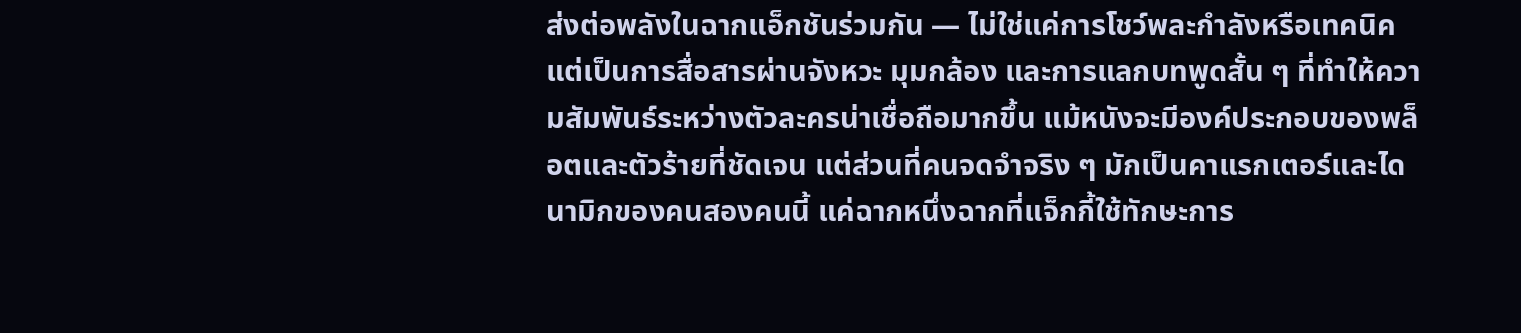ส่งต่อพลังในฉากแอ็กชันร่วมกัน — ไม่ใช่แค่การโชว์พละกำลังหรือเทคนิค แต่เป็นการสื่อสารผ่านจังหวะ มุมกล้อง และการแลกบทพูดสั้น ๆ ที่ทำให้ความสัมพันธ์ระหว่างตัวละครน่าเชื่อถือมากขึ้น แม้หนังจะมีองค์ประกอบของพล็อตและตัวร้ายที่ชัดเจน แต่ส่วนที่คนจดจำจริง ๆ มักเป็นคาแรกเตอร์และไดนามิกของคนสองคนนี้ แค่ฉากหนึ่งฉากที่แจ็กกี้ใช้ทักษะการ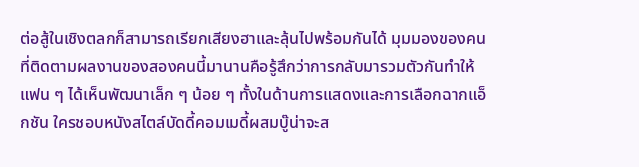ต่อสู้ในเชิงตลกก็สามารถเรียกเสียงฮาและลุ้นไปพร้อมกันได้ มุมมองของคนที่ติดตามผลงานของสองคนนี้มานานคือรู้สึกว่าการกลับมารวมตัวกันทำให้แฟน ๆ ได้เห็นพัฒนาเล็ก ๆ น้อย ๆ ทั้งในด้านการแสดงและการเลือกฉากแอ็กชัน ใครชอบหนังสไตล์บัดดี้คอมเมดี้ผสมบู๊น่าจะส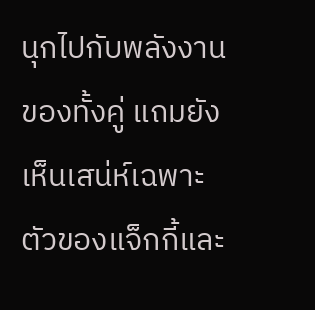นุกไปกับพลังงานของทั้งคู่ แถมยังเห็นเสน่ห์เฉพาะตัวของแจ็กกี้และ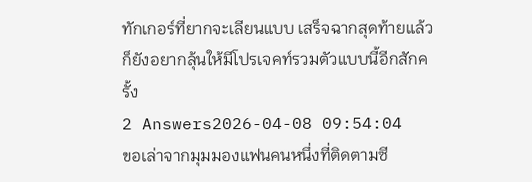ทักเกอร์ที่ยากจะเลียนแบบ เสร็จฉากสุดท้ายแล้วก็ยังอยากลุ้นให้มีโปรเจคท์รวมตัวแบบนี้อีกสักครั้ง
2 Answers2026-04-08 09:54:04
ขอเล่าจากมุมมองแฟนคนหนึ่งที่ติดตามซี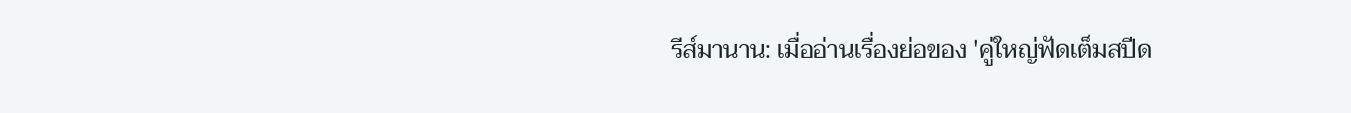รีส์มานาน: เมื่ออ่านเรื่องย่อของ 'คู่ใหญ่ฟัดเต็มสปีด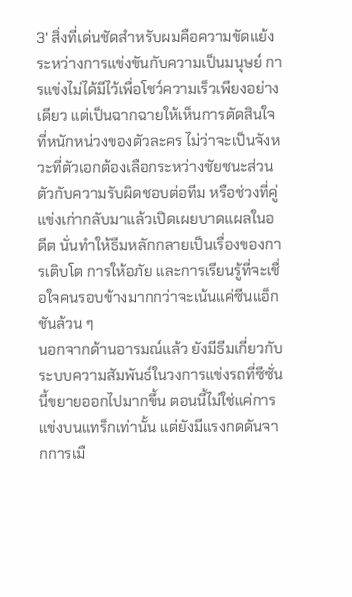3' สิ่งที่เด่นชัดสำหรับผมคือความขัดแย้งระหว่างการแข่งขันกับความเป็นมนุษย์ การแข่งไม่ได้มีไว้เพื่อโชว์ความเร็วเพียงอย่างเดียว แต่เป็นฉากฉายให้เห็นการตัดสินใจที่หนักหน่วงของตัวละคร ไม่ว่าจะเป็นจังหวะที่ตัวเอกต้องเลือกระหว่างชัยชนะส่วนตัวกับความรับผิดชอบต่อทีม หรือช่วงที่คู่แข่งเก่ากลับมาแล้วเปิดเผยบาดแผลในอดีต นั่นทำให้ธีมหลักกลายเป็นเรื่องของการเติบโต การให้อภัย และการเรียนรู้ที่จะเชื่อใจคนรอบข้างมากกว่าจะเน้นแค่ซีนแอ็กชันล้วน ๆ
นอกจากด้านอารมณ์แล้ว ยังมีธีมเกี่ยวกับระบบความสัมพันธ์ในวงการแข่งรถที่ซีซั่นนี้ขยายออกไปมากขึ้น ตอนนี้ไม่ใช่แค่การแข่งบนแทร็กเท่านั้น แต่ยังมีแรงกดดันจากการเมื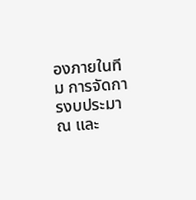องภายในทีม การจัดการงบประมาณ และ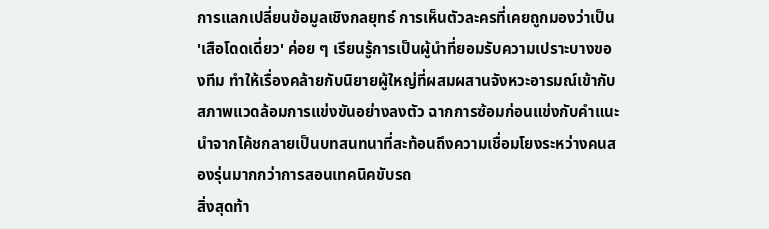การแลกเปลี่ยนข้อมูลเชิงกลยุทธ์ การเห็นตัวละครที่เคยถูกมองว่าเป็น 'เสือโดดเดี่ยว' ค่อย ๆ เรียนรู้การเป็นผู้นำที่ยอมรับความเปราะบางของทีม ทำให้เรื่องคล้ายกับนิยายผู้ใหญ่ที่ผสมผสานจังหวะอารมณ์เข้ากับสภาพแวดล้อมการแข่งขันอย่างลงตัว ฉากการซ้อมก่อนแข่งกับคำแนะนำจากโค้ชกลายเป็นบทสนทนาที่สะท้อนถึงความเชื่อมโยงระหว่างคนสองรุ่นมากกว่าการสอนเทคนิคขับรถ
สิ่งสุดท้า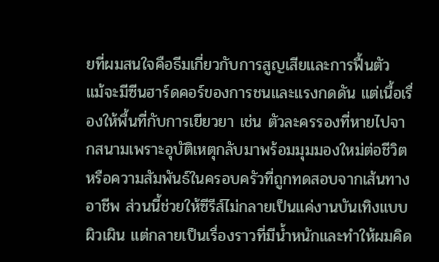ยที่ผมสนใจคือธีมเกี่ยวกับการสูญเสียและการฟื้นตัว แม้จะมีซีนฮาร์ดคอร์ของการชนและแรงกดดัน แต่เนื้อเรื่องให้พื้นที่กับการเยียวยา เช่น ตัวละครรองที่หายไปจากสนามเพราะอุบัติเหตุกลับมาพร้อมมุมมองใหม่ต่อชีวิต หรือความสัมพันธ์ในครอบครัวที่ถูกทดสอบจากเส้นทางอาชีพ ส่วนนี้ช่วยให้ซีรีส์ไม่กลายเป็นแค่งานบันเทิงแบบผิวเผิน แต่กลายเป็นเรื่องราวที่มีน้ำหนักและทำให้ผมคิด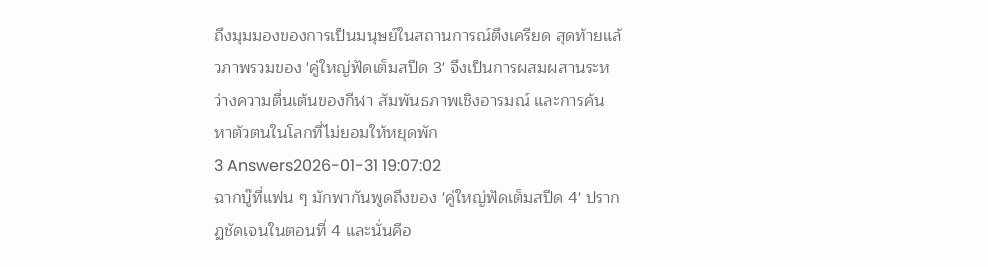ถึงมุมมองของการเป็นมนุษย์ในสถานการณ์ตึงเครียด สุดท้ายแล้วภาพรวมของ 'คู่ใหญ่ฟัดเต็มสปีด 3' จึงเป็นการผสมผสานระหว่างความตื่นเต้นของกีฬา สัมพันธภาพเชิงอารมณ์ และการค้นหาตัวตนในโลกที่ไม่ยอมให้หยุดพัก
3 Answers2026-01-31 19:07:02
ฉากบู๊ที่แฟน ๆ มักพากันพูดถึงของ 'คู่ใหญ่ฟัดเต็มสปีด 4' ปรากฏชัดเจนในตอนที่ 4 และนั่นคือ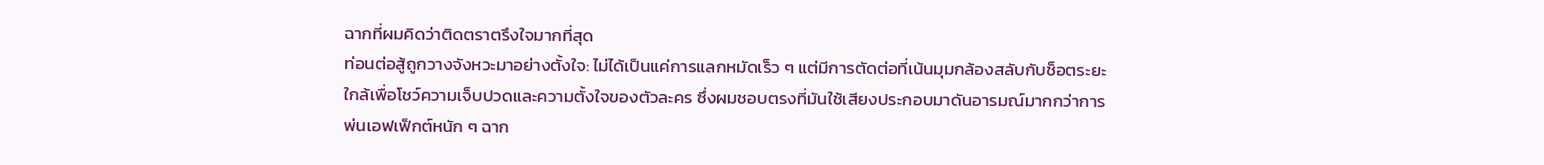ฉากที่ผมคิดว่าติดตราตรึงใจมากที่สุด
ท่อนต่อสู้ถูกวางจังหวะมาอย่างตั้งใจ: ไม่ได้เป็นแค่การแลกหมัดเร็ว ๆ แต่มีการตัดต่อที่เน้นมุมกล้องสลับกับช็อตระยะใกล้เพื่อโชว์ความเจ็บปวดและความตั้งใจของตัวละคร ซึ่งผมชอบตรงที่มันใช้เสียงประกอบมาดันอารมณ์มากกว่าการพ่นเอฟเฟ็กต์หนัก ๆ ฉาก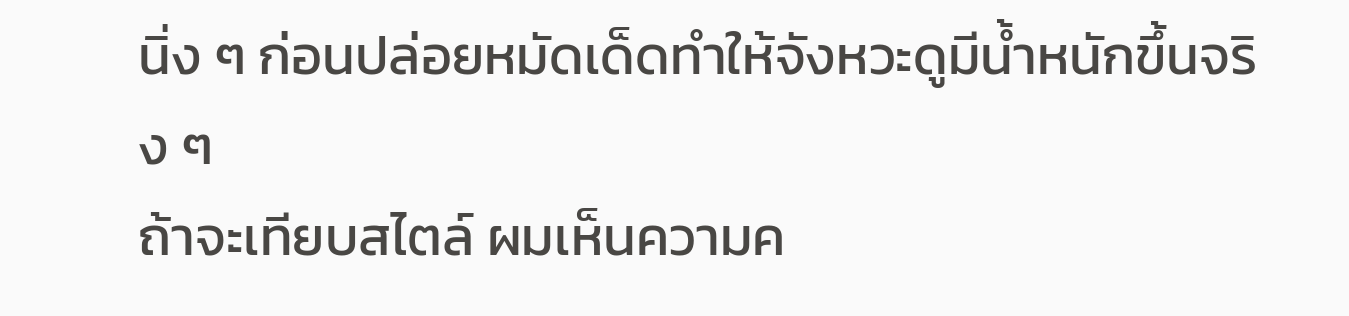นิ่ง ๆ ก่อนปล่อยหมัดเด็ดทำให้จังหวะดูมีน้ำหนักขึ้นจริง ๆ
ถ้าจะเทียบสไตล์ ผมเห็นความค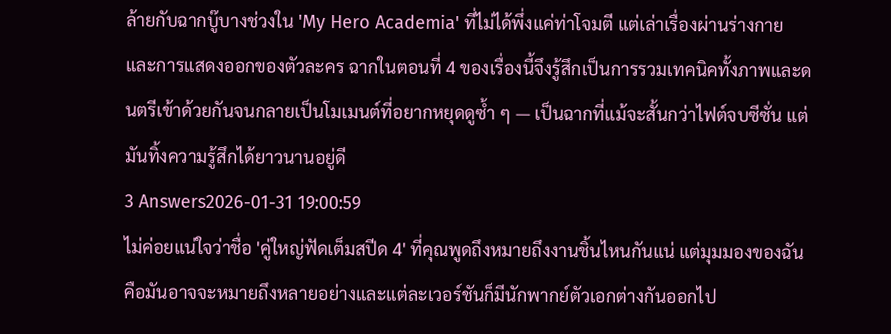ล้ายกับฉากบู๊บางช่วงใน 'My Hero Academia' ที่ไม่ได้พึ่งแค่ท่าโจมตี แต่เล่าเรื่องผ่านร่างกายและการแสดงออกของตัวละคร ฉากในตอนที่ 4 ของเรื่องนี้จึงรู้สึกเป็นการรวมเทคนิคทั้งภาพและดนตรีเข้าด้วยกันจนกลายเป็นโมเมนต์ที่อยากหยุดดูซ้ำ ๆ — เป็นฉากที่แม้จะสั้นกว่าไฟต์จบซีซั่น แต่มันทิ้งความรู้สึกได้ยาวนานอยู่ดี
3 Answers2026-01-31 19:00:59
ไม่ค่อยแน่ใจว่าชื่อ 'คู่ใหญ่ฟัดเต็มสปีด 4' ที่คุณพูดถึงหมายถึงงานชิ้นไหนกันแน่ แต่มุมมองของฉันคือมันอาจจะหมายถึงหลายอย่างและแต่ละเวอร์ชันก็มีนักพากย์ตัวเอกต่างกันออกไป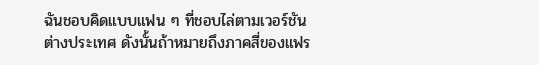ฉันชอบคิดแบบแฟน ๆ ที่ชอบไล่ตามเวอร์ชันต่างประเทศ ดังนั้นถ้าหมายถึงภาคสี่ของแฟร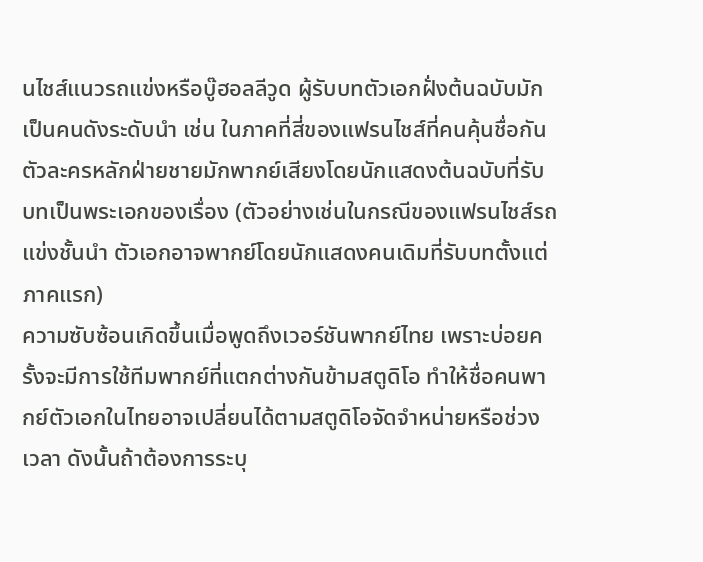นไชส์แนวรถแข่งหรือบู๊ฮอลลีวูด ผู้รับบทตัวเอกฝั่งต้นฉบับมักเป็นคนดังระดับนำ เช่น ในภาคที่สี่ของแฟรนไชส์ที่คนคุ้นชื่อกัน ตัวละครหลักฝ่ายชายมักพากย์เสียงโดยนักแสดงต้นฉบับที่รับบทเป็นพระเอกของเรื่อง (ตัวอย่างเช่นในกรณีของแฟรนไชส์รถแข่งชั้นนำ ตัวเอกอาจพากย์โดยนักแสดงคนเดิมที่รับบทตั้งแต่ภาคแรก)
ความซับซ้อนเกิดขึ้นเมื่อพูดถึงเวอร์ชันพากย์ไทย เพราะบ่อยครั้งจะมีการใช้ทีมพากย์ที่แตกต่างกันข้ามสตูดิโอ ทำให้ชื่อคนพากย์ตัวเอกในไทยอาจเปลี่ยนได้ตามสตูดิโอจัดจำหน่ายหรือช่วงเวลา ดังนั้นถ้าต้องการระบุ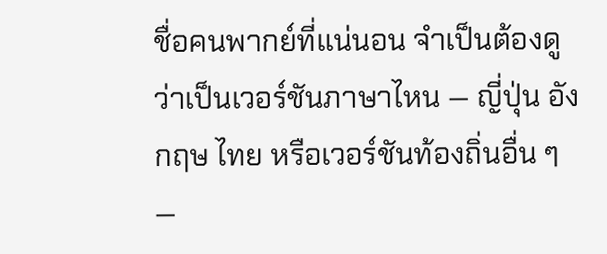ชื่อคนพากย์ที่แน่นอน จำเป็นต้องดูว่าเป็นเวอร์ชันภาษาไหน — ญี่ปุ่น อังกฤษ ไทย หรือเวอร์ชันท้องถิ่นอื่น ๆ —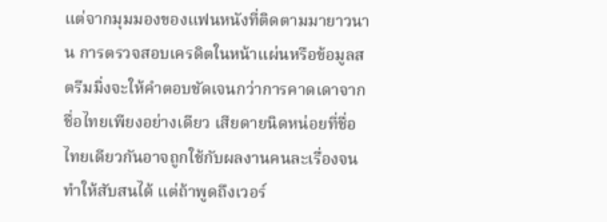แต่จากมุมมองของแฟนหนังที่ติดตามมายาวนาน การตรวจสอบเครดิตในหน้าแผ่นหรือข้อมูลสตรีมมิ่งจะให้คำตอบชัดเจนกว่าการคาดเดาจากชื่อไทยเพียงอย่างเดียว เสียดายนิดหน่อยที่ชื่อไทยเดียวกันอาจถูกใช้กับผลงานคนละเรื่องจนทำให้สับสนได้ แต่ถ้าพูดถึงเวอร์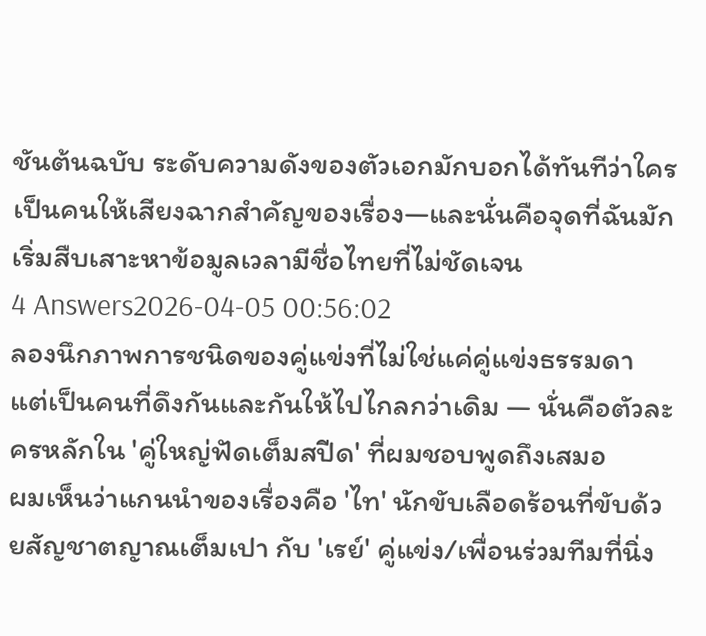ชันต้นฉบับ ระดับความดังของตัวเอกมักบอกได้ทันทีว่าใครเป็นคนให้เสียงฉากสำคัญของเรื่อง—และนั่นคือจุดที่ฉันมักเริ่มสืบเสาะหาข้อมูลเวลามีชื่อไทยที่ไม่ชัดเจน
4 Answers2026-04-05 00:56:02
ลองนึกภาพการชนิดของคู่แข่งที่ไม่ใช่แค่คู่แข่งธรรมดา แต่เป็นคนที่ดึงกันและกันให้ไปไกลกว่าเดิม — นั่นคือตัวละครหลักใน 'คู่ใหญ่ฟัดเต็มสปีด' ที่ผมชอบพูดถึงเสมอ
ผมเห็นว่าแกนนำของเรื่องคือ 'ไท' นักขับเลือดร้อนที่ขับด้วยสัญชาตญาณเต็มเปา กับ 'เรย์' คู่แข่ง/เพื่อนร่วมทีมที่นิ่ง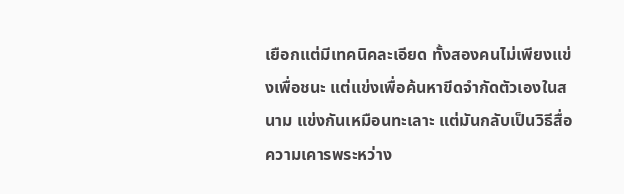เยือกแต่มีเทคนิคละเอียด ทั้งสองคนไม่เพียงแข่งเพื่อชนะ แต่แข่งเพื่อค้นหาขีดจำกัดตัวเองในสนาม แข่งกันเหมือนทะเลาะ แต่มันกลับเป็นวิธีสื่อความเคารพระหว่าง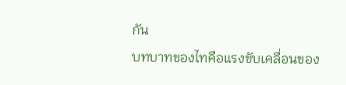กัน
บทบาทของไทคือแรงขับเคลื่อนของ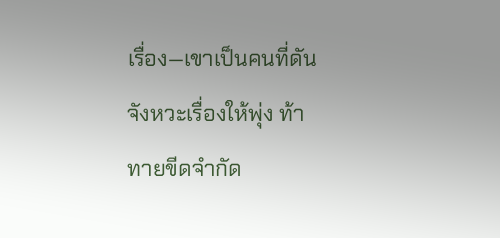เรื่อง—เขาเป็นคนที่ดันจังหวะเรื่องให้พุ่ง ท้าทายขีดจำกัด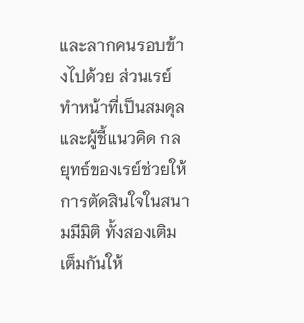และลากคนรอบข้างไปด้วย ส่วนเรย์ทำหน้าที่เป็นสมดุลและผู้ชี้แนวคิด กลยุทธ์ของเรย์ช่วยให้การตัดสินใจในสนามมีมิติ ทั้งสองเติมเต็มกันให้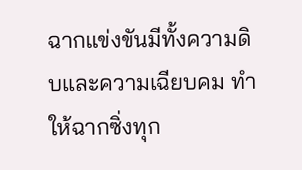ฉากแข่งขันมีทั้งความดิบและความเฉียบคม ทำให้ฉากซิ่งทุก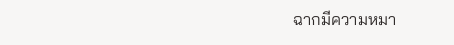ฉากมีความหมา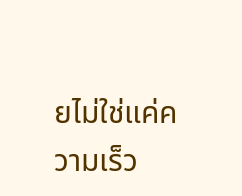ยไม่ใช่แค่ความเร็ว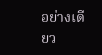อย่างเดียว